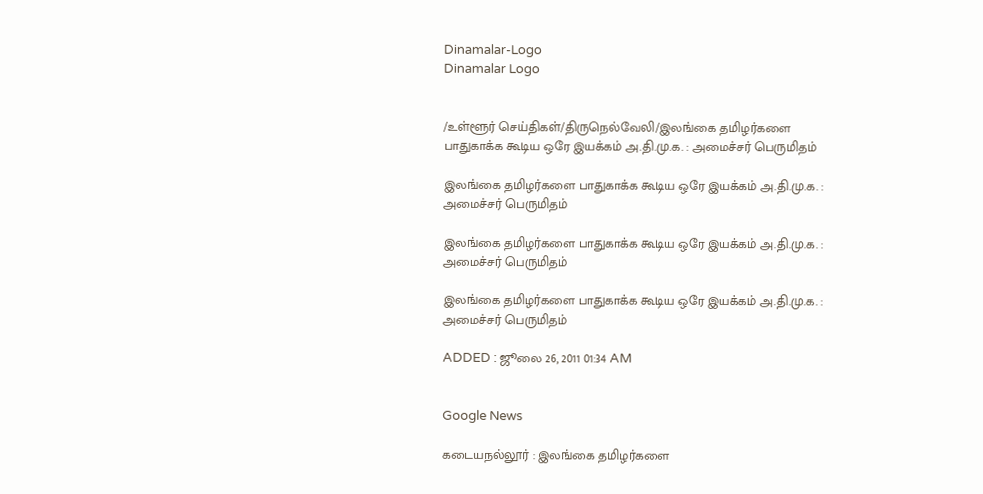Dinamalar-Logo
Dinamalar Logo


/உள்ளூர் செய்திகள்/திருநெல்வேலி/இலங்கை தமிழர்களை பாதுகாக்க கூடிய ஒரே இயக்கம் அ.தி.மு.க. : அமைச்சர் பெருமிதம்

இலங்கை தமிழர்களை பாதுகாக்க கூடிய ஒரே இயக்கம் அ.தி.மு.க. : அமைச்சர் பெருமிதம்

இலங்கை தமிழர்களை பாதுகாக்க கூடிய ஒரே இயக்கம் அ.தி.மு.க. : அமைச்சர் பெருமிதம்

இலங்கை தமிழர்களை பாதுகாக்க கூடிய ஒரே இயக்கம் அ.தி.மு.க. : அமைச்சர் பெருமிதம்

ADDED : ஜூலை 26, 2011 01:34 AM


Google News

கடையநல்லூர் : இலங்கை தமிழர்களை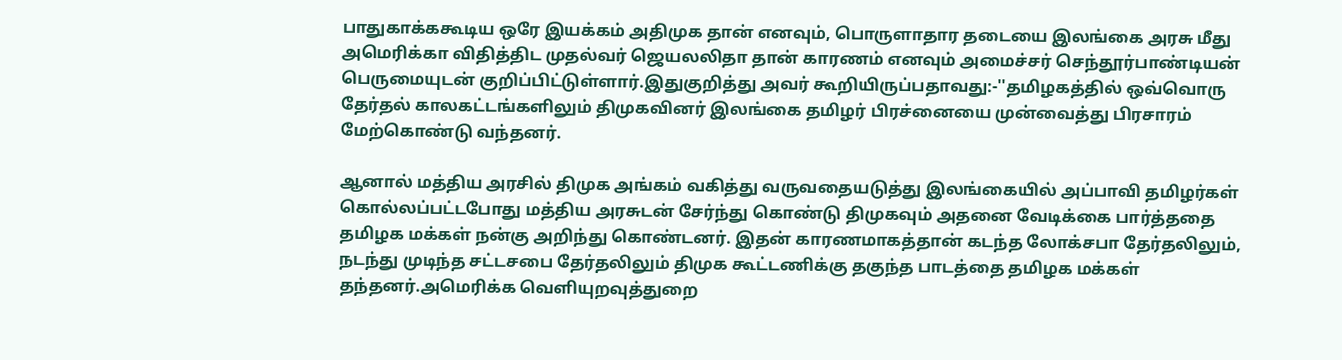பாதுகாக்ககூடிய ஒரே இயக்கம் அதிமுக தான் எனவும், பொருளாதார தடையை இலங்கை அரசு மீது அமெரிக்கா விதித்திட முதல்வர் ஜெயலலிதா தான் காரணம் எனவும் அமைச்சர் செந்தூர்பாண்டியன் பெருமையுடன் குறிப்பிட்டுள்ளார்.இதுகுறித்து அவர் கூறியிருப்பதாவது:-''தமிழகத்தில் ஒவ்வொரு தேர்தல் காலகட்டங்களிலும் திமுகவினர் இலங்கை தமிழர் பிரச்னையை முன்வைத்து பிரசாரம் மேற்கொண்டு வந்தனர்.

ஆனால் மத்திய அரசில் திமுக அங்கம் வகித்து வருவதையடுத்து இலங்கையில் அப்பாவி தமிழர்கள் கொல்லப்பட்டபோது மத்திய அரசுடன் சேர்ந்து கொண்டு திமுகவும் அதனை வேடிக்கை பார்த்ததை தமிழக மக்கள் நன்கு அறிந்து கொண்டனர். இதன் காரணமாகத்தான் கடந்த லோக்சபா தேர்தலிலும், நடந்து முடிந்த சட்டசபை தேர்தலிலும் திமுக கூட்டணிக்கு தகுந்த பாடத்தை தமிழக மக்கள் தந்தனர்.அமெரிக்க வெளியுறவுத்துறை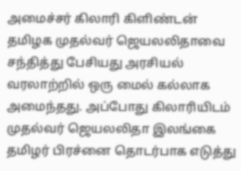அமைச்சர் கிலாரி கிளிண்டன் தமிழக முதல்வர் ஜெயலலிதாவை சந்தித்து பேசியது அரசியல் வரலாற்றில் ஒரு மைல் கல்லாக அமைந்தது. அப்போது கிலாரியிடம் முதல்வர் ஜெயலலிதா இலங்கை தமிழர் பிரச்னை தொடர்பாக எடுத்து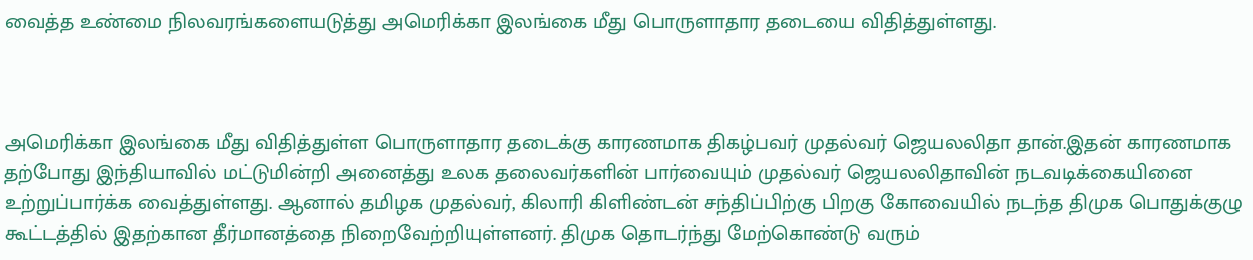வைத்த உண்மை நிலவரங்களையடுத்து அமெரிக்கா இலங்கை மீது பொருளாதார தடையை விதித்துள்ளது.



அமெரிக்கா இலங்கை மீது விதித்துள்ள பொருளாதார தடைக்கு காரணமாக திகழ்பவர் முதல்வர் ஜெயலலிதா தான்.இதன் காரணமாக தற்போது இந்தியாவில் மட்டுமின்றி அனைத்து உலக தலைவர்களின் பார்வையும் முதல்வர் ஜெயலலிதாவின் நடவடிக்கையினை உற்றுப்பார்க்க வைத்துள்ளது. ஆனால் தமிழக முதல்வர், கிலாரி கிளிண்டன் சந்திப்பிற்கு பிறகு கோவையில் நடந்த திமுக பொதுக்குழு கூட்டத்தில் இதற்கான தீர்மானத்தை நிறைவேற்றியுள்ளனர். திமுக தொடர்ந்து மேற்கொண்டு வரும்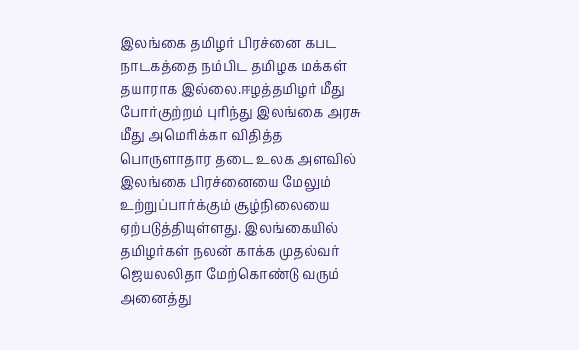இலங்கை தமிழர் பிரச்னை கபட நாடகத்தை நம்பிட தமிழக மக்கள் தயாராக இல்லை.ஈழத்தமிழர் மீது போர்குற்றம் புரிந்து இலங்கை அரசு மீது அமெரிக்கா விதித்த பொருளாதார தடை உலக அளவில் இலங்கை பிரச்னையை மேலும் உற்றுப்பார்க்கும் சூழ்நிலையை ஏற்படுத்தியுள்ளது. இலங்கையில் தமிழர்கள் நலன் காக்க முதல்வர் ஜெயலலிதா மேற்கொண்டு வரும் அனைத்து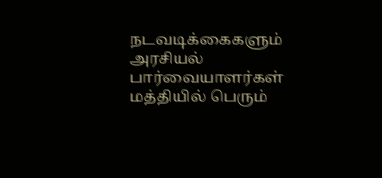நடவடிக்கைகளும் அரசியல் பார்வையாளர்கள் மத்தியில் பெரும்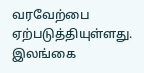வரவேற்பை ஏற்படுத்தியுள்ளது. இலங்கை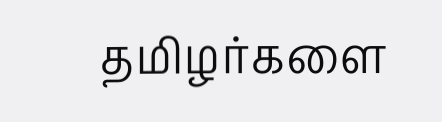தமிழர்களை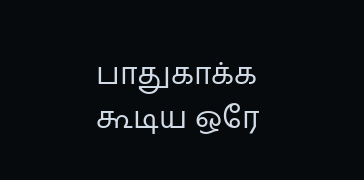பாதுகாக்க கூடிய ஒரே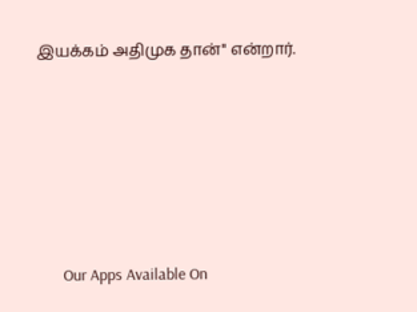இயக்கம் அதிமுக தான்'' என்றார்.







      Our Apps Available On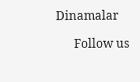Dinamalar

      Follow us